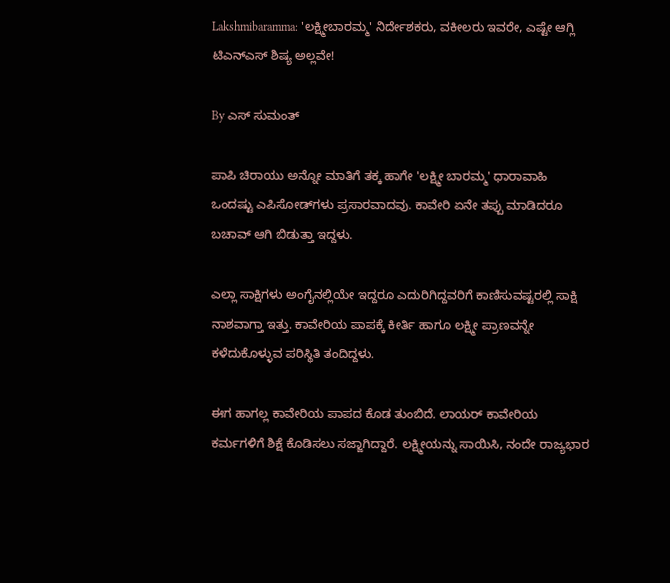Lakshmibaramma: 'ಲಕ್ಷ್ಮೀಬಾರಮ್ಮ' ನಿರ್ದೇಶಕರು, ವಕೀಲರು ಇವರೇ, ಎಷ್ಟೇ ಆಗ್ಲಿ ಟಿಎನ್ಎಸ್ ಶಿಷ್ಯ ಅಲ್ಲವೇ!

By ಎಸ್ ಸುಮಂತ್

ಪಾಪಿ ಚಿರಾಯು ಅನ್ನೋ ಮಾತಿಗೆ ತಕ್ಕ ಹಾಗೇ 'ಲಕ್ಷ್ಮೀ ಬಾರಮ್ಮ' ಧಾರಾವಾಹಿ ಒಂದಷ್ಟು ಎಪಿಸೋಡ್‌ಗಳು ಪ್ರಸಾರವಾದವು. ಕಾವೇರಿ ಏನೇ ತಪ್ಪು ಮಾಡಿದರೂ ಬಚಾವ್ ಆಗಿ ಬಿಡುತ್ತಾ ಇದ್ದಳು.

ಎಲ್ಲಾ ಸಾಕ್ಷಿಗಳು ಅಂಗೈನಲ್ಲಿಯೇ ಇದ್ದರೂ ಎದುರಿಗಿದ್ದವರಿಗೆ ಕಾಣಿಸುವಷ್ಟರಲ್ಲಿ ಸಾಕ್ಷಿ ನಾಶವಾಗ್ತಾ ಇತ್ತು. ಕಾವೇರಿಯ ಪಾಪಕ್ಕೆ ಕೀರ್ತಿ ಹಾಗೂ ಲಕ್ಷ್ಮೀ ಪ್ರಾಣವನ್ನೇ ಕಳೆದುಕೊಳ್ಳುವ ಪರಿಸ್ಥಿತಿ ತಂದಿದ್ದಳು.

ಈಗ ಹಾಗಲ್ಲ ಕಾವೇರಿಯ ಪಾಪದ ಕೊಡ ತುಂಬಿದೆ. ಲಾಯರ್ ಕಾವೇರಿಯ ಕರ್ಮಗಳಿಗೆ ಶಿಕ್ಷೆ ಕೊಡಿಸಲು ಸಜ್ಜಾಗಿದ್ದಾರೆ. ಲಕ್ಷ್ಮೀಯನ್ನು ಸಾಯಿಸಿ, ನಂದೇ ರಾಜ್ಯಭಾರ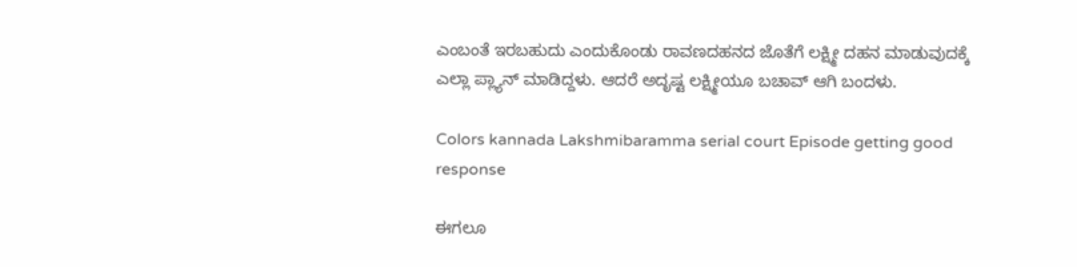ಎಂಬಂತೆ ಇರಬಹುದು ಎಂದುಕೊಂಡು ರಾವಣದಹನದ ಜೊತೆಗೆ ಲಕ್ಷ್ಮೀ ದಹನ ಮಾಡುವುದಕ್ಕೆ ಎಲ್ಲಾ ಪ್ಲ್ಯಾನ್ ಮಾಡಿದ್ದಳು. ಆದರೆ ಅದೃಷ್ಟ ಲಕ್ಷ್ಮೀಯೂ ಬಚಾವ್ ಆಗಿ ಬಂದಳು.

Colors kannada Lakshmibaramma serial court Episode getting good response

ಈಗಲೂ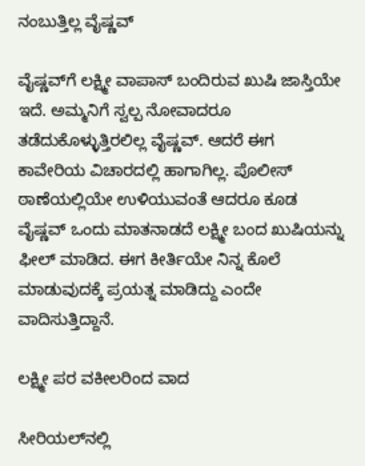ನಂಬುತ್ತಿಲ್ಲ ವೈಷ್ಣವ್

ವೈಷ್ಣವ್‌ಗೆ ಲಕ್ಷ್ಮೀ ವಾಪಾಸ್ ಬಂದಿರುವ ಖುಷಿ ಜಾಸ್ತಿಯೇ ಇದೆ. ಅಮ್ಮನಿಗೆ ಸ್ವಲ್ಪ ನೋವಾದರೂ ತಡೆದುಕೊಳ್ಳುತ್ತಿರಲಿಲ್ಲ ವೈಷ್ಣವ್. ಆದರೆ ಈಗ ಕಾವೇರಿಯ ವಿಚಾರದಲ್ಲಿ ಹಾಗಾಗಿಲ್ಲ. ಪೊಲೀಸ್ ಠಾಣೆಯಲ್ಲಿಯೇ ಉಳಿಯುವಂತೆ ಆದರೂ ಕೂಡ ವೈಷ್ಣವ್ ಒಂದು ಮಾತನಾಡದೆ ಲಕ್ಷ್ಮೀ ಬಂದ ಖುಷಿಯನ್ನು ಫೀಲ್ ಮಾಡಿದ. ಈಗ ಕೀರ್ತಿಯೇ ನಿನ್ನ ಕೊಲೆ ಮಾಡುವುದಕ್ಕೆ ಪ್ರಯತ್ನ ಮಾಡಿದ್ದು ಎಂದೇ ವಾದಿಸುತ್ತಿದ್ದಾನೆ.

ಲಕ್ಷ್ಮೀ ಪರ ವಕೀಲರಿಂದ ವಾದ

ಸೀರಿಯಲ್‌ನಲ್ಲಿ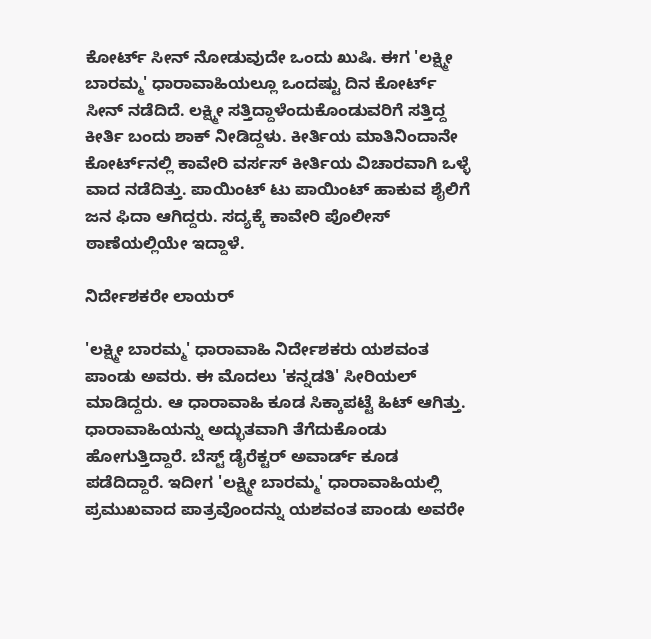ಕೋರ್ಟ್ ಸೀನ್ ನೋಡುವುದೇ ಒಂದು ಖುಷಿ. ಈಗ 'ಲಕ್ಷ್ಮೀ ಬಾರಮ್ಮ' ಧಾರಾವಾಹಿಯಲ್ಲೂ ಒಂದಷ್ಟು ದಿನ ಕೋರ್ಟ್ ಸೀನ್ ನಡೆದಿದೆ. ಲಕ್ಷ್ಮೀ ಸತ್ತಿದ್ದಾಳೆಂದುಕೊಂಡುವರಿಗೆ ಸತ್ತಿದ್ದ ಕೀರ್ತಿ ಬಂದು ಶಾಕ್ ನೀಡಿದ್ದಳು. ಕೀರ್ತಿಯ ಮಾತಿನಿಂದಾನೇ ಕೋರ್ಟ್‌ನಲ್ಲಿ ಕಾವೇರಿ ವರ್ಸಸ್ ಕೀರ್ತಿಯ ವಿಚಾರವಾಗಿ ಒಳ್ಳೆ ವಾದ ನಡೆದಿತ್ತು. ಪಾಯಿಂಟ್ ಟು ಪಾಯಿಂಟ್ ಹಾಕುವ ಶೈಲಿಗೆ ಜನ ಫಿದಾ ಆಗಿದ್ದರು. ಸದ್ಯಕ್ಕೆ ಕಾವೇರಿ ಪೊಲೀಸ್ ಠಾಣೆಯಲ್ಲಿಯೇ ಇದ್ದಾಳೆ.

ನಿರ್ದೇಶಕರೇ ಲಾಯರ್

'ಲಕ್ಷ್ಮೀ ಬಾರಮ್ಮ' ಧಾರಾವಾಹಿ ನಿರ್ದೇಶಕರು ಯಶವಂತ ಪಾಂಡು ಅವರು. ಈ ಮೊದಲು 'ಕನ್ನಡತಿ' ಸೀರಿಯಲ್ ಮಾಡಿದ್ದರು. ಆ ಧಾರಾವಾಹಿ ಕೂಡ ಸಿಕ್ಕಾಪಟ್ಟೆ ಹಿಟ್ ಆಗಿತ್ತು. ಧಾರಾವಾಹಿಯನ್ನು ಅದ್ಭುತವಾಗಿ ತೆಗೆದುಕೊಂಡು ಹೋಗುತ್ತಿದ್ದಾರೆ. ಬೆಸ್ಟ್ ಡೈರೆಕ್ಟರ್ ಅವಾರ್ಡ್ ಕೂಡ ಪಡೆದಿದ್ದಾರೆ. ಇದೀಗ 'ಲಕ್ಷ್ಮೀ ಬಾರಮ್ಮ' ಧಾರಾವಾಹಿಯಲ್ಲಿ ಪ್ರಮುಖವಾದ ಪಾತ್ರವೊಂದನ್ನು ಯಶವಂತ ಪಾಂಡು ಅವರೇ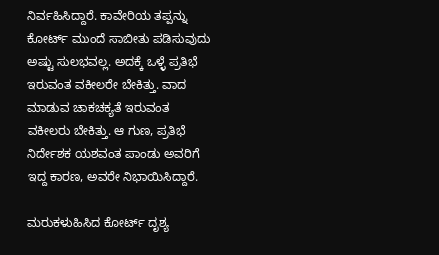ನಿರ್ವಹಿಸಿದ್ದಾರೆ. ಕಾವೇರಿಯ ತಪ್ಪನ್ನು ಕೋರ್ಟ್ ಮುಂದೆ ಸಾಬೀತು ಪಡಿಸುವುದು ಅಷ್ಟು ಸುಲಭವಲ್ಲ. ಅದಕ್ಕೆ ಒಳ್ಳೆ ಪ್ರತಿಭೆ ಇರುವಂತ ವಕೀಲರೇ ಬೇಕಿತ್ತು. ವಾದ ಮಾಡುವ ಚಾಕಚಕ್ಯತೆ ಇರುವಂತ ವಕೀಲರು ಬೇಕಿತ್ತು. ಆ ಗುಣ, ಪ್ರತಿಭೆ ನಿರ್ದೇಶಕ ಯಶವಂತ ಪಾಂಡು ಅವರಿಗೆ ಇದ್ದ ಕಾರಣ, ಅವರೇ ನಿಭಾಯಿಸಿದ್ದಾರೆ.

ಮರುಕಳುಹಿಸಿದ ಕೋರ್ಟ್ ದೃಶ್ಯ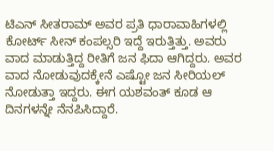ಟಿಎನ್ ಸೀತರಾಮ್ ಅವರ ಪ್ರತಿ ಧಾರಾವಾಹಿಗಳಲ್ಲಿ ಕೋರ್ಟ್ ಸೀನ್ ಕಂಪಲ್ಸರಿ ಇದ್ದೆ ಇರುತ್ತಿತ್ತು. ಅವರು ವಾದ ಮಾಡುತ್ತಿದ್ದ ರೀತಿಗೆ ಜನ ಫಿದಾ ಆಗಿದ್ದರು. ಅವರ ವಾದ ನೋಡುವುದಕ್ಕೇನೆ ಎಷ್ಟೋ ಜನ ಸೀರಿಯಲ್ ನೋಡುತ್ತಾ ಇದ್ದರು. ಈಗ ಯಶವಂತ್ ಕೂಡ ಆ ದಿನಗಳನ್ನೇ ನೆನಪಿಸಿದ್ದಾರೆ.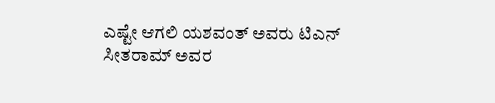ಎಷ್ಟೇ ಆಗಲಿ ಯಶವಂತ್ ಅವರು ಟಿಎನ್ ಸೀತರಾಮ್ ಅವರ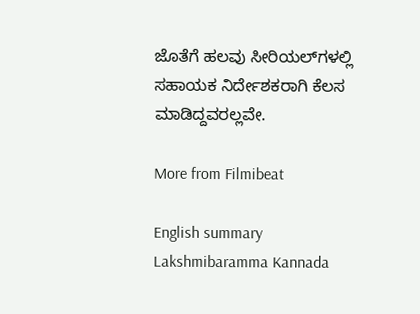ಜೊತೆಗೆ ಹಲವು ಸೀರಿಯಲ್‌ಗಳಲ್ಲಿ ಸಹಾಯಕ ನಿರ್ದೇಶಕರಾಗಿ ಕೆಲಸ ಮಾಡಿದ್ದವರಲ್ಲವೇ.

More from Filmibeat

English summary
Lakshmibaramma Kannada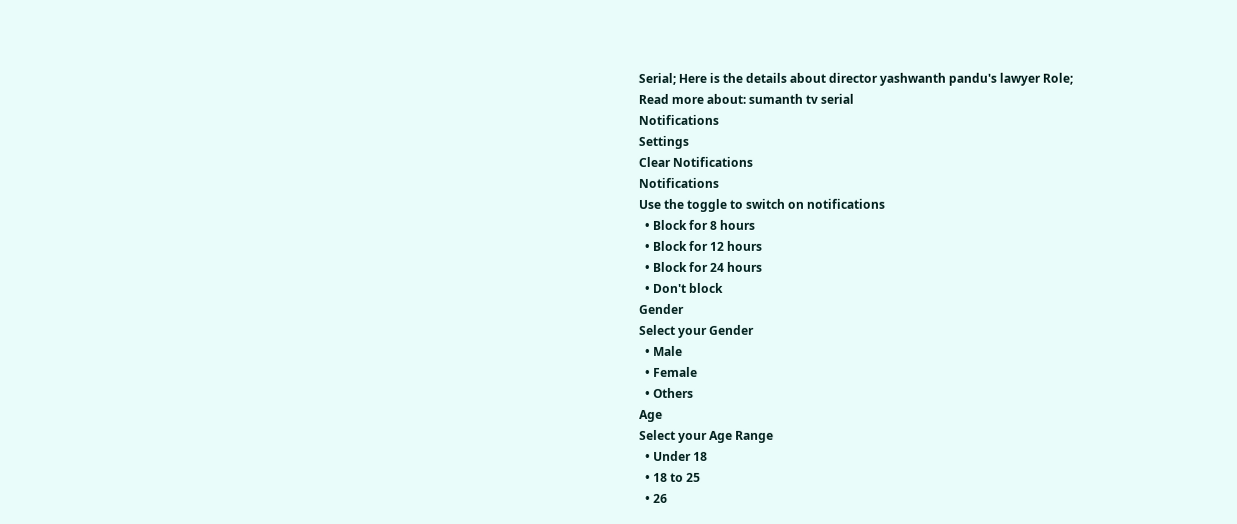Serial; Here is the details about director yashwanth pandu's lawyer Role;
Read more about: sumanth tv serial
Notifications
Settings
Clear Notifications
Notifications
Use the toggle to switch on notifications
  • Block for 8 hours
  • Block for 12 hours
  • Block for 24 hours
  • Don't block
Gender
Select your Gender
  • Male
  • Female
  • Others
Age
Select your Age Range
  • Under 18
  • 18 to 25
  • 26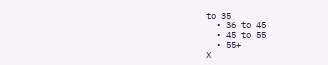to 35
  • 36 to 45
  • 45 to 55
  • 55+
X